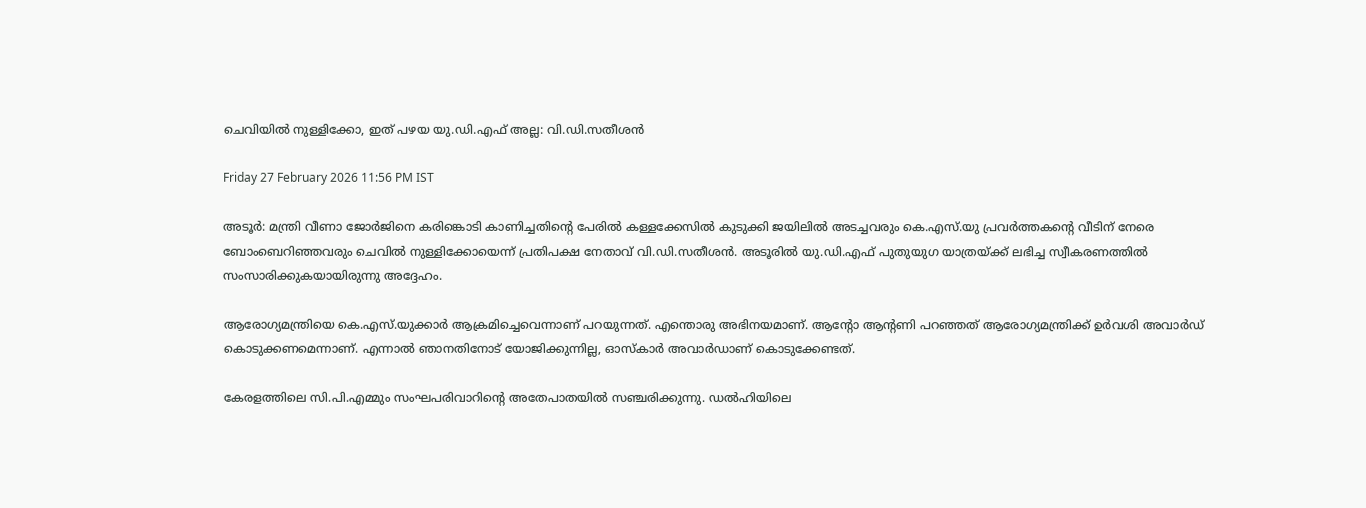ചെവിയിൽ നുള്ളിക്കോ, ഇത് പഴയ യു.ഡി.എഫ് അല്ല: വി.ഡി.സതീശൻ

Friday 27 February 2026 11:56 PM IST

അടൂർ: മന്ത്രി വീണാ ജോർജിനെ കരിങ്കൊടി കാണിച്ചതിന്റെ പേരിൽ കള്ളക്കേസിൽ കുടുക്കി ജയിലിൽ അടച്ചവരും കെ.എസ്.യു പ്രവർത്തകന്റെ വീടിന് നേരെ ബോംബെറിഞ്ഞവരും ചെവിൽ നുള്ളിക്കോയെന്ന് പ്രതിപക്ഷ നേതാവ് വി.ഡി.സതീശൻ. അടൂരിൽ യു.ഡി.എഫ് പുതുയുഗ യാത്രയ്ക്ക് ലഭിച്ച സ്വീകരണത്തിൽ സംസാരിക്കുകയായിരുന്നു അദ്ദേഹം.

ആരോഗ്യമന്ത്രിയെ കെ.എസ്.യുക്കാർ ആക്രമിച്ചെവെന്നാണ് പറയുന്നത്. എന്തൊരു അഭിനയമാണ്. ആന്റോ ആന്റണി പറഞ്ഞത് ആരോഗ്യമന്ത്രിക്ക് ഉർവശി അവാർഡ് കൊടുക്കണമെന്നാണ്. എന്നാൽ ഞാനതിനോട് യോജിക്കുന്നില്ല, ഓസ്‌കാർ അവാർഡാണ്‌ കൊടുക്കേണ്ടത്.

കേരളത്തിലെ സി.പി.എമ്മും സംഘപരിവാറിന്റെ അതേപാതയിൽ സഞ്ചരിക്കുന്നു. ഡൽഹിയിലെ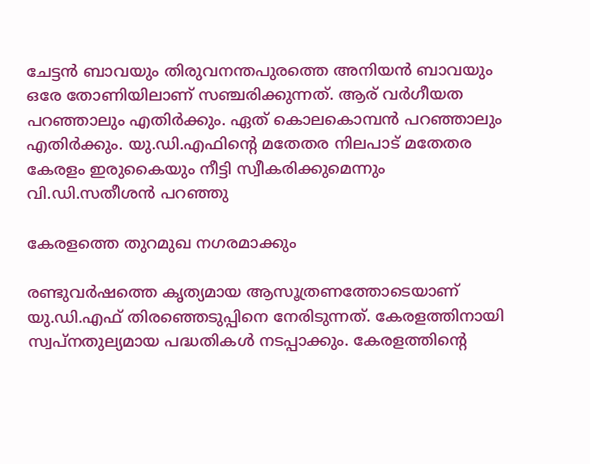ചേട്ടൻ ബാവയും തിരുവനന്തപുരത്തെ അനിയൻ ബാവയും ഒരേ തോണിയിലാണ് സഞ്ചരിക്കുന്നത്. ആര് വർഗീയത പറഞ്ഞാലും എതിർക്കും. ഏത് കൊലകൊമ്പൻ പറഞ്ഞാലും എതിർക്കും. യു.ഡി.എഫിന്റെ മതേതര നിലപാട് മതേതര കേരളം ഇരുകൈയും നീട്ടി സ്വീകരിക്കുമെന്നും വി.ഡി.സതീശൻ പറഞ്ഞു

കേരളത്തെ തുറമുഖ നഗരമാക്കും

രണ്ടുവർഷത്തെ കൃത്യമായ ആസൂത്രണത്തോടെയാണ് യു.ഡി.എഫ് തിരഞ്ഞെടുപ്പിനെ നേരിടുന്നത്. കേരളത്തിനായി സ്വപ്നതുല്യമായ പദ്ധതികൾ നടപ്പാക്കും. കേരളത്തിന്റെ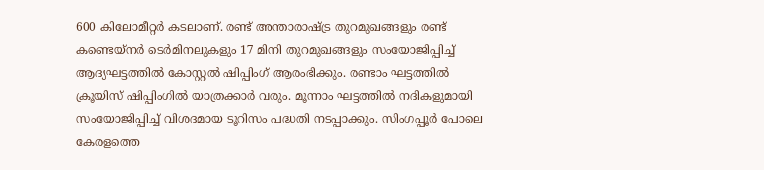600 കിലോമീറ്റർ കടലാണ്. രണ്ട് അന്താരാഷ്ട്ര തുറമുഖങ്ങളും രണ്ട് കണ്ടെയ്നർ ടെർമിനലുകളും 17 മിനി തുറമുഖങ്ങളും സംയോജിപ്പിച്ച് ആദ്യഘട്ടത്തിൽ കോസ്റ്റൽ ഷിപ്പിംഗ് ആരംഭിക്കും. രണ്ടാം ഘട്ടത്തിൽ ക്രൂയിസ് ഷിപ്പിംഗിൽ യാത്രക്കാർ വരും. മൂന്നാം ഘട്ടത്തിൽ നദികളുമായി സംയോജിപ്പിച്ച് വിശദമായ ടൂറിസം പദ്ധതി നടപ്പാക്കും. സിംഗപ്പൂർ പോലെ കേരളത്തെ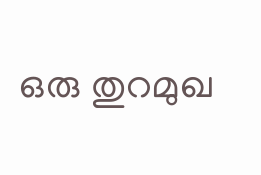ഒരു തുറമുഖ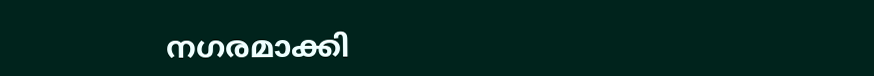നഗരമാക്കി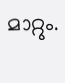മാറ്റും.